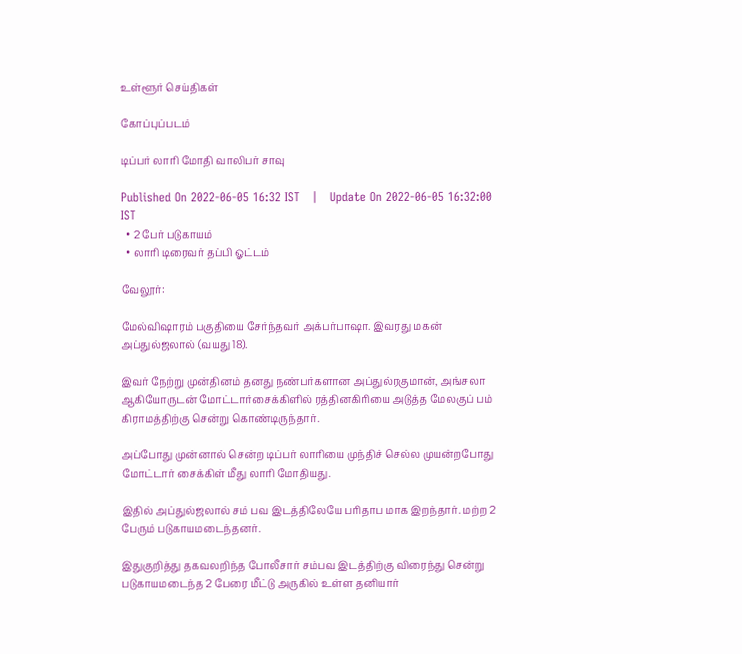உள்ளூர் செய்திகள்

கோப்புப்படம்

டிப்பர் லாரி மோதி வாலிபர் சாவு

Published On 2022-06-05 16:32 IST   |   Update On 2022-06-05 16:32:00 IST
  • 2 பேர் படுகாயம்
  • லாரி டிரைவர் தப்பி ஓட்டம்

வேலூர்:

மேல்விஷாரம் பகுதியை சேர்ந்தவர் அக்பர்பாஷா. இவரது மகன் அப்துல்ஜலால் (வயது 18).

இவர் நேற்று முன்தினம் தனது நண்பர்களான அப்துல்ரகுமான், அங்சலா ஆகியோருடன் மோட்டார்சைக்கிளில் ரத்தினகிரியை அடுத்த மேலகுப் பம் கிராமத்திற்கு சென்று கொண்டிருந்தார்.

அப்போது முன்னால் சென்ற டிப்பர் லாரியை முந்திச் செல்ல முயன்றபோது மோட்டார் சைக்கிள் மீது லாரி மோதியது.

இதில் அப்துல்ஜலால் சம் பவ இடத்திலேயே பரிதாப மாக இறந்தார். மற்ற 2 பேரும் படுகாயமடைந்தனர்.

இதுகுறித்து தகவலறிந்த போலீசார் சம்பவ இடத்திற்கு விரைந்து சென்று படுகாயமடைந்த 2 பேரை மீட்டு அருகில் உள்ள தனியார்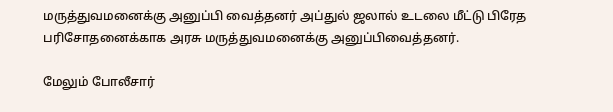மருத்துவமனைக்கு அனுப்பி வைத்தனர் அப்துல் ஜலால் உடலை மீட்டு பிரேத பரிசோதனைக்காக அரசு மருத்துவமனைக்கு அனுப்பிவைத்தனர்.

மேலும் போலீசார்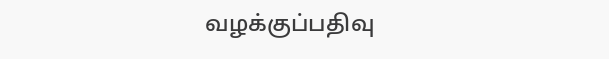வழக்குப்பதிவு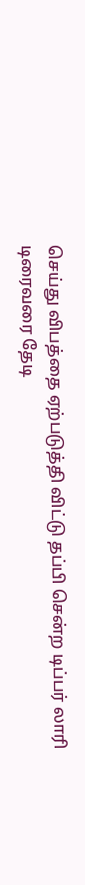செய்து விபத்தை ஏற்படுத்தி விட்டு தப்பி சென்ற டிப்பர் லாரி டிரைவரை தேடி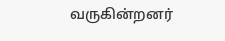வருகின்றனர்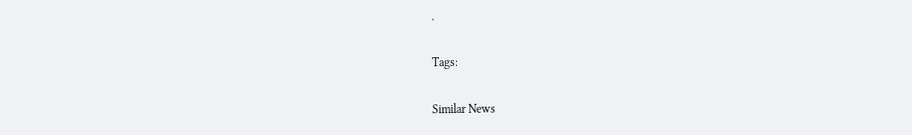.

Tags:

Similar News